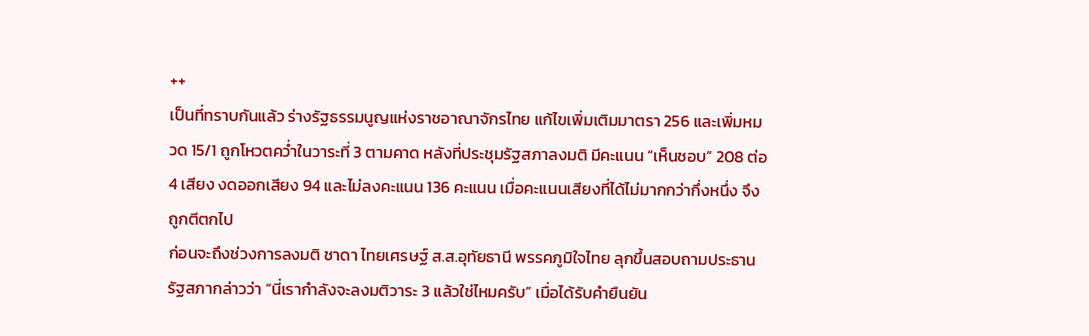++
เป็นที่ทราบกันแล้ว ร่างรัฐธรรมนูญแห่งราชอาณาจักรไทย แก้ไขเพิ่มเติมมาตรา 256 และเพิ่มหมวด 15/1 ถูกโหวตคว่ำในวาระที่ 3 ตามคาด หลังที่ประชุมรัฐสภาลงมติ มีคะแนน “เห็นชอบ” 208 ต่อ 4 เสียง งดออกเสียง 94 และไม่ลงคะแนน 136 คะแนน เมื่อคะแนนเสียงที่ได้ไม่มากกว่ากึ่งหนึ่ง จึงถูกตีตกไป
ก่อนจะถึงช่วงการลงมติ ชาดา ไทยเศรษฐ์ ส.ส.อุทัยธานี พรรคภูมิใจไทย ลุกขึ้นสอบถามประธานรัฐสภากล่าวว่า “นี่เรากำลังจะลงมติวาระ 3 แล้วใช่ไหมครับ” เมื่อได้รับคำยืนยัน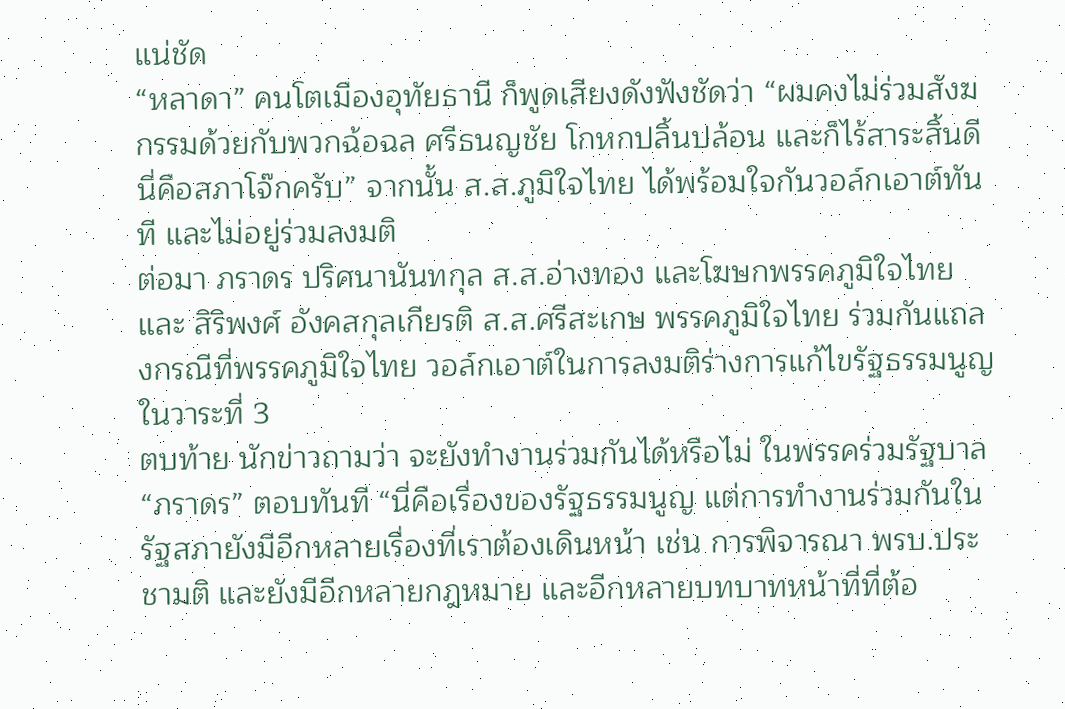แน่ชัด
“หลาดา” คนโตเมืองอุทัยธานี ก็พูดเสียงดังฟังชัดว่า “ผมคงไม่ร่วมสังฆกรรมด้วยกับพวกฉ้อฉล ศรีธนญชัย โกหกปลิ้นปล้อน และก็ไร้สาระสิ้นดี นี่คือสภาโจ๊กครับ” จากนั้น ส.ส.ภูมิใจไทย ได้พร้อมใจกันวอล์กเอาต์ทันที และไม่อยู่ร่วมลงมติ
ต่อมา ภราดร ปริศนานันทกุล ส.ส.อ่างทอง และโฆษกพรรคภูมิใจไทย และ สิริพงศ์ อังคสกุลเกียรติ ส.ส.ศรีสะเกษ พรรคภูมิใจไทย ร่วมกันแถลงกรณีที่พรรคภูมิใจไทย วอล์กเอาต์ในการลงมติร่างการแก้ไขรัฐธรรมนูญในวาระที่ 3
ตบท้าย นักข่าวถามว่า จะยังทำงานร่วมกันได้หรือไม่ ในพรรคร่วมรัฐบาล “ภราดร” ตอบทันที “นี่คือเรื่องของรัฐธรรมนูญ แต่การทำงานร่วมกันในรัฐสภายังมีอีกหลายเรื่องที่เราต้องเดินหน้า เช่น การพิจารณา พรบ.ประชามติ และยังมีอีกหลายกฎหมาย และอีกหลายบทบาทหน้าที่ที่ต้อ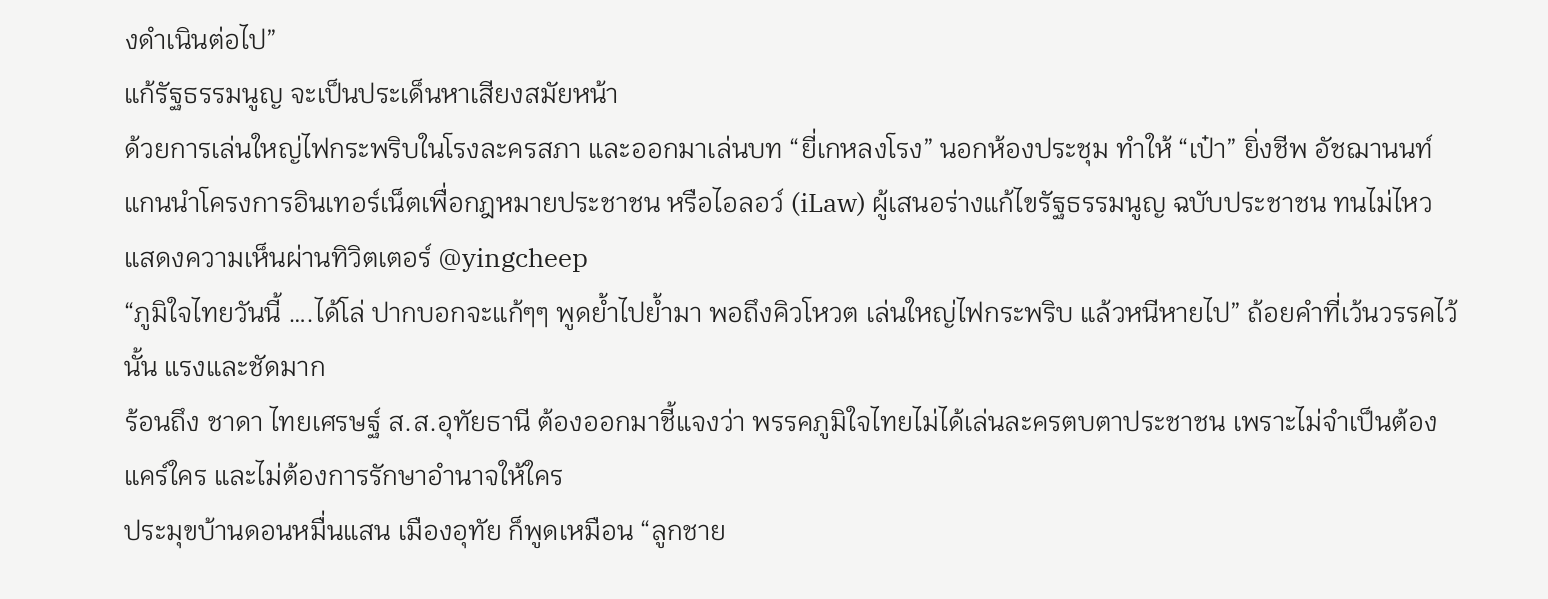งดำเนินต่อไป”
แก้รัฐธรรมนูญ จะเป็นประเด็นหาเสียงสมัยหน้า
ด้วยการเล่นใหญ่ไฟกระพริบในโรงละครสภา และออกมาเล่นบท “ยี่เกหลงโรง” นอกห้องประชุม ทำให้ “เป๋า” ยิ่งชีพ อัชฌานนท์ แกนนำโครงการอินเทอร์เน็ตเพื่อกฎหมายประชาชน หรือไอลอว์ (iLaw) ผู้เสนอร่างแก้ไขรัฐธรรมนูญ ฉบับประชาชน ทนไม่ไหว แสดงความเห็นผ่านทิวิตเตอร์ @yingcheep
“ภูมิใจไทยวันนี้ ….ได้โล่ ปากบอกจะแก้ๆๆ พูดย้ำไปย้ำมา พอถึงคิวโหวต เล่นใหญ่ไฟกระพริบ แล้วหนีหายไป” ถ้อยคำที่เว้นวรรคไว้นั้น แรงและชัดมาก
ร้อนถึง ชาดา ไทยเศรษฐ์ ส.ส.อุทัยธานี ต้องออกมาชี้แจงว่า พรรคภูมิใจไทยไม่ได้เล่นละครตบตาประชาชน เพราะไม่จำเป็นต้องแคร์ใคร และไม่ต้องการรักษาอำนาจให้ใคร
ประมุขบ้านดอนหมื่นแสน เมืองอุทัย ก็พูดเหมือน “ลูกชาย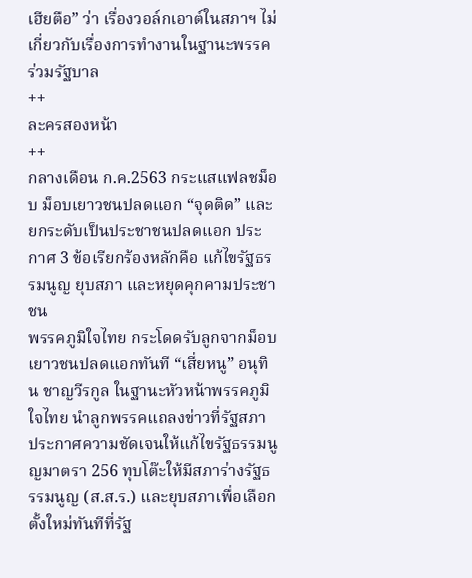เฮียตือ” ว่า เรื่องวอล์กเอาต์ในสภาฯ ไม่เกี่ยวกับเรื่องการทำงานในฐานะพรรคร่วมรัฐบาล
++
ละครสองหน้า
++
กลางเดือน ก.ค.2563 กระแสแฟลชม็อบ ม็อบเยาวชนปลดแอก “จุดติด” และยกระดับเป็นประชาชนปลดแอก ประกาศ 3 ข้อเรียกร้องหลักคือ แก้ไขรัฐธรรมนูญ ยุบสภา และหยุดคุกคามประชาชน
พรรคภูมิใจไทย กระโดดรับลูกจากม็อบเยาวชนปลดแอกทันที “เสี่ยหนู” อนุทิน ชาญวีรกูล ในฐานะหัวหน้าพรรคภูมิใจไทย นำลูกพรรคแถลงข่าวที่รัฐสภา ประกาศความชัดเจนให้แก้ไขรัฐธรรมนูญมาตรา 256 ทุบโต๊ะให้มีสภาร่างรัฐธรรมนูญ (ส.ส.ร.) และยุบสภาเพื่อเลือกตั้งใหม่ทันทีที่รัฐ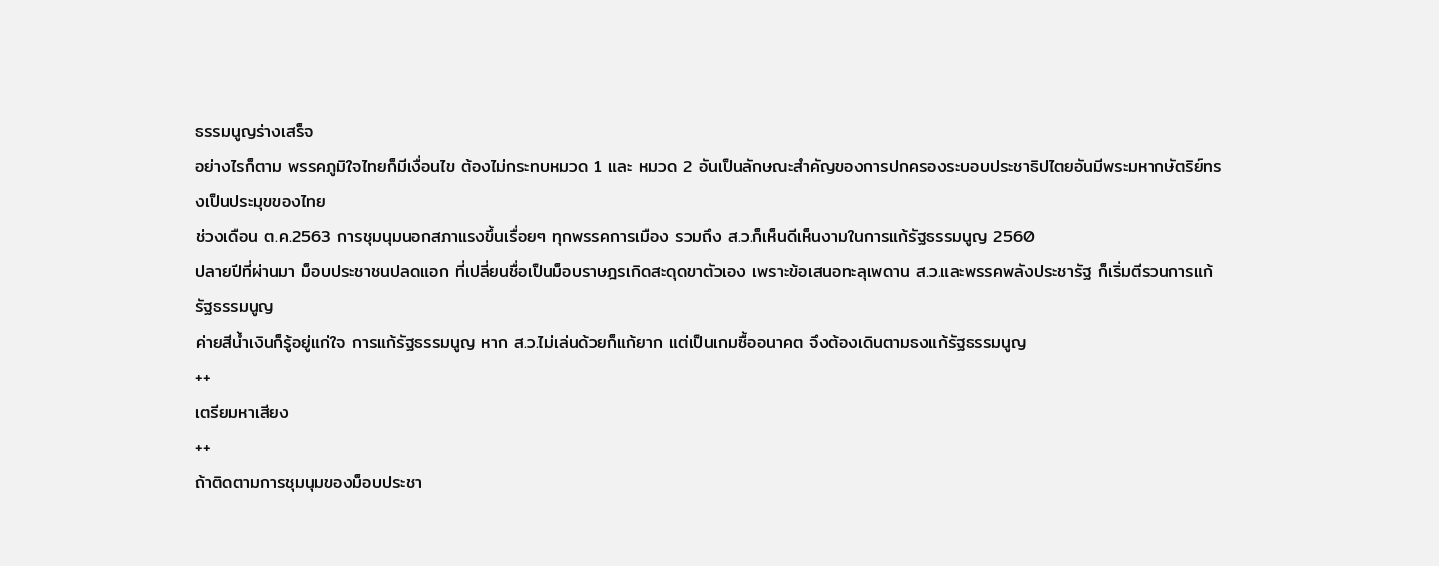ธรรมนูญร่างเสร็จ
อย่างไรก็ตาม พรรคภูมิใจไทยก็มีเงื่อนไข ต้องไม่กระทบหมวด 1 และ หมวด 2 อันเป็นลักษณะสำคัญของการปกครองระบอบประชาธิปไตยอันมีพระมหากษัตริย์ทรงเป็นประมุขของไทย
ช่วงเดือน ต.ค.2563 การชุมนุมนอกสภาแรงขึ้นเรื่อยๆ ทุกพรรคการเมือง รวมถึง ส.ว.ก็เห็นดีเห็นงามในการแก้รัฐธรรมนูญ 2560
ปลายปีที่ผ่านมา ม็อบประชาชนปลดแอก ที่เปลี่ยนชื่อเป็นม็อบราษฎรเกิดสะดุดขาตัวเอง เพราะข้อเสนอทะลุเพดาน ส.ว.และพรรคพลังประชารัฐ ก็เริ่มตีรวนการแก้รัฐธรรมนูญ
ค่ายสีน้ำเงินก็รู้อยู่แก่ใจ การแก้รัฐธรรมนูญ หาก ส.ว.ไม่เล่นด้วยก็แก้ยาก แต่เป็นเกมซื้ออนาคต จึงต้องเดินตามธงแก้รัฐธรรมนูญ
++
เตรียมหาเสียง
++
ถ้าติดตามการชุมนุมของม็อบประชา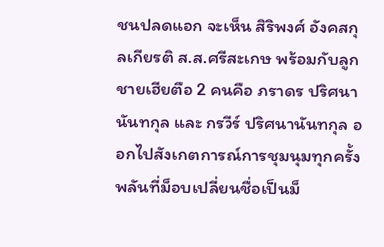ชนปลดแอก จะเห็น สิริพงศ์ อังคสกุลเกียรติ ส.ส.ศรีสะเกษ พร้อมกับลูกชายเฮียตือ 2 คนคือ ภราดร ปริศนานันทกุล และ กรวีร์ ปริศนานันทกุล ออกไปสังเกตการณ์การชุมนุมทุกครั้ง
พลันที่ม็อบเปลี่ยนชื่อเป็นม็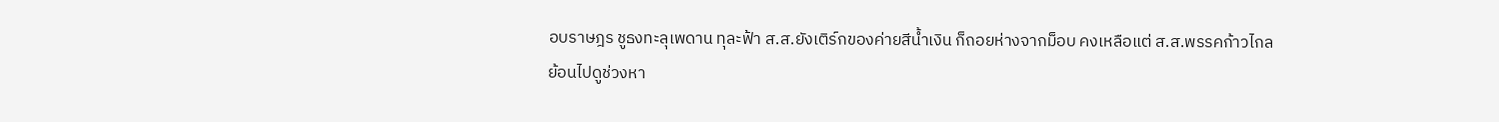อบราษฎร ชูธงทะลุเพดาน ทุละฟ้า ส.ส.ยังเติร์กของค่ายสีน้ำเงิน ก็ถอยห่างจากม็อบ คงเหลือแต่ ส.ส.พรรคก้าวไกล
ย้อนไปดูช่วงหา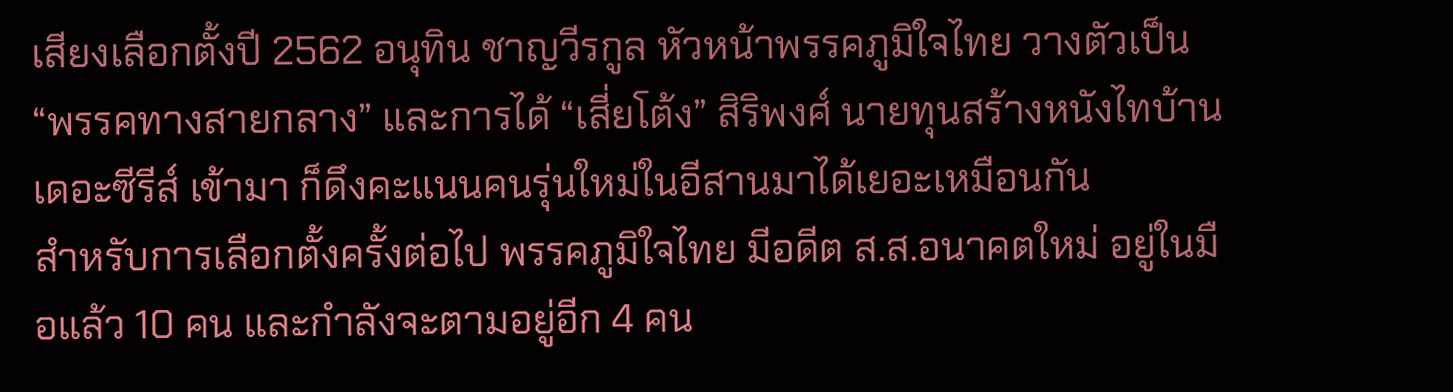เสียงเลือกตั้งปี 2562 อนุทิน ชาญวีรกูล หัวหน้าพรรคภูมิใจไทย วางตัวเป็น “พรรคทางสายกลาง” และการได้ “เสี่ยโต้ง” สิริพงศ์ นายทุนสร้างหนังไทบ้านเดอะซีรีส์ เข้ามา ก็ดึงคะแนนคนรุ่นใหม่ในอีสานมาได้เยอะเหมือนกัน
สำหรับการเลือกตั้งครั้งต่อไป พรรคภูมิใจไทย มีอดีต ส.ส.อนาคตใหม่ อยู่ในมือแล้ว 10 คน และกำลังจะตามอยู่อีก 4 คน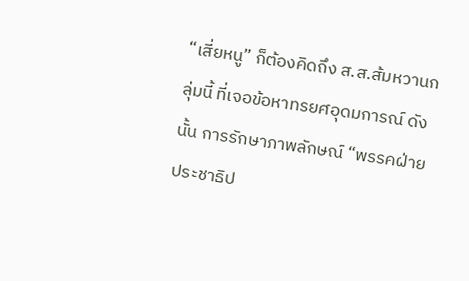“เสี่ยหนู” ก็ต้องคิดถึง ส.ส.ส้มหวานกลุ่มนี้ ที่เจอข้อหาทรยศอุดมการณ์ ดังนั้น การรักษาภาพลักษณ์ “พรรคฝ่ายประชาธิป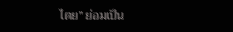ไตย” ย่อมเป็น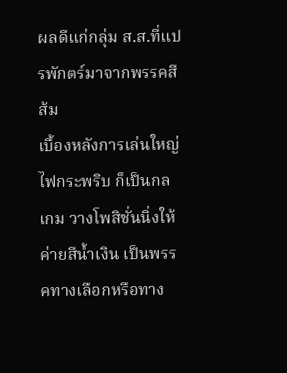ผลดีแก่กลุ่ม ส.ส.ที่แปรพักตร์มาจากพรรคสีส้ม
เบื้องหลังการเล่นใหญ่ไฟกระพริบ ก็เป็นกลเกม วางโพสิชั่นนิ่งให้ค่ายสีน้ำเงิน เป็นพรรคทางเลือกหรือทาง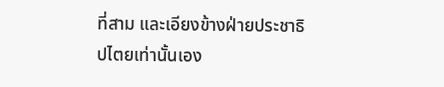ที่สาม และเอียงข้างฝ่ายประชาธิปไตยเท่านั้นเอง